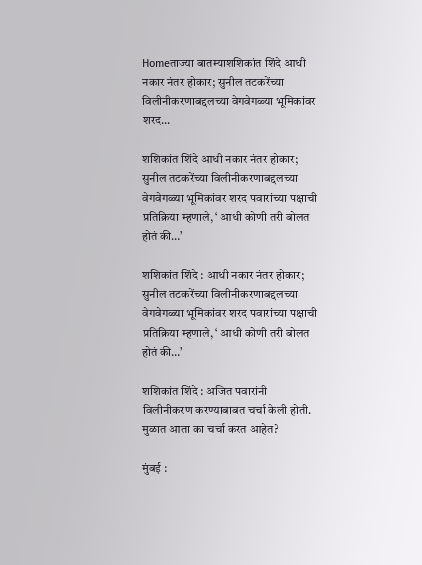Homeताज्या बातम्याशशिकांत शिंदे आधी नकार नंतर होकार; सुनील तटकरेंच्या विलीनीकरणाबद्दलच्या वेगवेगळ्या भूमिकांवर शरद...

शशिकांत शिंदे आधी नकार नंतर होकार; सुनील तटकरेंच्या विलीनीकरणाबद्दलच्या वेगवेगळ्या भूमिकांवर शरद पवारांच्या पक्षाची प्रतिक्रिया म्हणाले, ‘ आधी कोणी तरी बोलत होतं की…’

शशिकांत शिंदे : आधी नकार नंतर होकार; सुनील तटकरेंच्या विलीनीकरणाबद्दलच्या वेगवेगळ्या भूमिकांवर शरद पवारांच्या पक्षाची प्रतिक्रिया म्हणाले, ‘ आधी कोणी तरी बोलत होतं की…’

शशिकांत शिंदे : अजित पवारांनी विलीनीकरण करण्याबाबत चर्चा केली होती. मुळात आता का चर्चा करत आहेत?

मुंबई :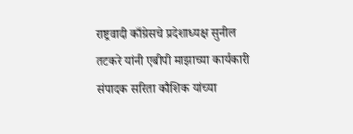राष्ट्रवादी काँग्रेसचे प्रदेशाध्यक्ष सुनील तटकरे यांनी एबीपी माझाच्या कार्यकारी संपादक सरिता कौशिक यांच्या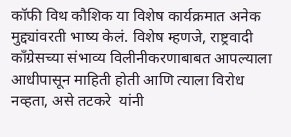कॉफी विथ कौशिक या विशेष कार्यक्रमात अनेक मुद्द्यांवरती भाष्य केलं. विशेष म्हणजे, राष्ट्रवादी काँग्रेसच्या संभाव्य विलीनीकरणाबाबत आपल्याला आधीपासून माहिती होती आणि त्याला विरोध नव्हता, असे तटकरे  यांनी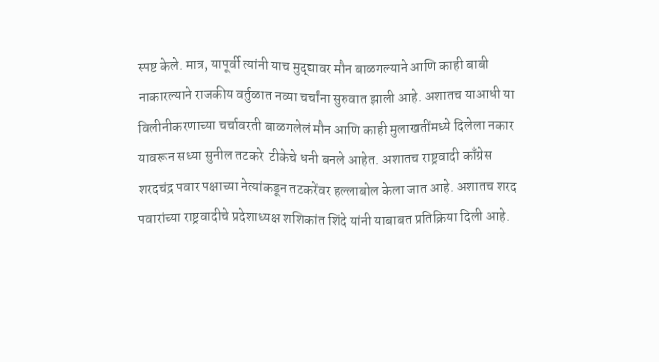स्पष्ट केले. मात्र, यापूर्वी त्यांनी याच मुद्द्यावर मौन बाळगल्याने आणि काही बाबी नाकारल्याने राजकीय वर्तुळात नव्या चर्चांना सुरुवात झाली आहे. अशातच याआधी या विलीनीकरणाच्या चर्चावरती बाळगलेलं मौन आणि काही मुलाखतींमध्ये दिलेला नकार यावरून सध्या सुनील तटकरे  टीकेचे धनी बनले आहेत. अशातच राष्ट्रवादी काँग्रेस शरदचंद्र पवार पक्षाच्या नेत्यांकडून तटकरेंवर हल्लाबोल केला जात आहे. अशातच शरद पवारांच्या राष्ट्रवादीचे प्रदेशाध्यक्ष शशिकांत शिंदे यांनी याबाबत प्रतिक्रिया दिली आहे.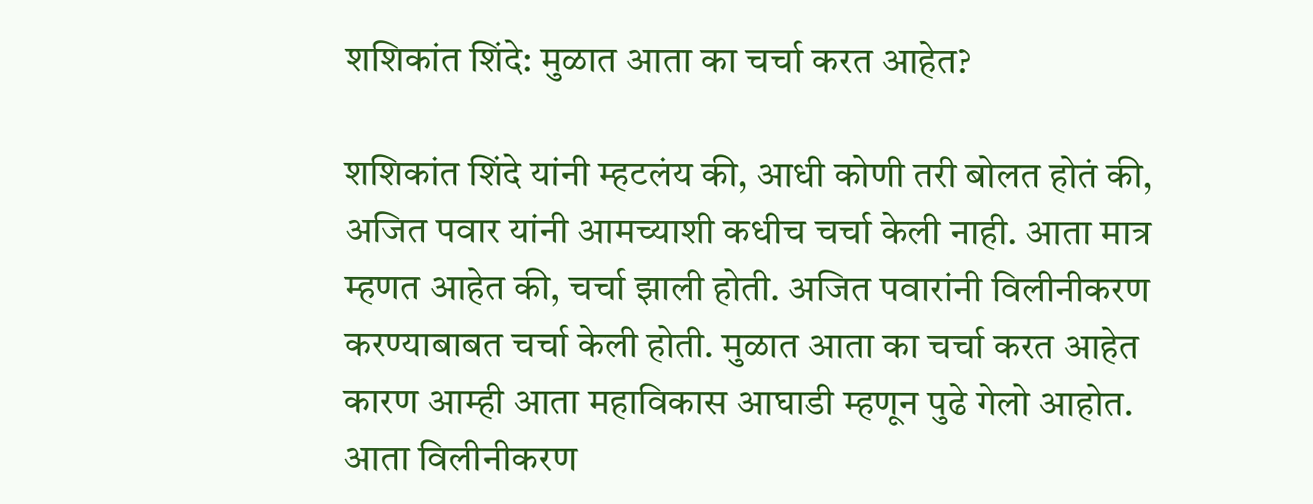शशिकांत शिंदे: मुळात आता का चर्चा करत आहेत?

शशिकांत शिंदे यांनी म्हटलंय की, आधी कोणी तरी बोलत होतं की, अजित पवार यांनी आमच्याशी कधीच चर्चा केली नाही. आता मात्र म्हणत आहेत की, चर्चा झाली होती. अजित पवारांनी विलीनीकरण करण्याबाबत चर्चा केली होती. मुळात आता का चर्चा करत आहेत कारण आम्ही आता महाविकास आघाडी म्हणून पुढे गेलो आहोत. आता विलीनीकरण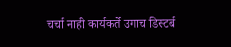चर्चा नाही कार्यकर्ते उगाच डिस्टर्ब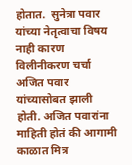होतात.  सुनेत्रा पवार यांच्या नेतृत्वाचा विषय नाही कारण विलीनीकरण चर्चा अजित पवार यांच्यासोबत झाली होती. अजित पवारांना माहिती होतं की आगामी काळात मित्र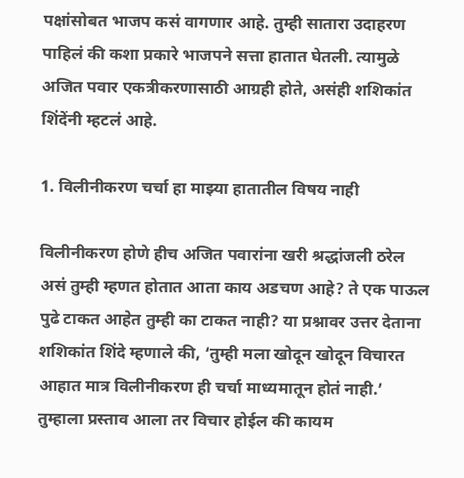पक्षांसोबत भाजप कसं वागणार आहे. तुम्ही सातारा उदाहरण पाहिलं की कशा प्रकारे भाजपने सत्ता हातात घेतली. त्यामुळे अजित पवार एकत्रीकरणासाठी आग्रही होते, असंही शशिकांत शिंदेंनी म्हटलं आहे.

1. विलीनीकरण चर्चा हा माझ्या हातातील विषय नाही

विलीनीकरण होणे हीच अजित पवारांना खरी श्रद्धांजली ठरेल असं तुम्ही म्हणत होतात आता काय अडचण आहे? ते एक पाऊल पुढे टाकत आहेत तुम्ही का टाकत नाही? या प्रश्नावर उत्तर देताना शशिकांत शिंदे म्हणाले की, ‘तुम्ही मला खोदून खोदून विचारत आहात मात्र विलीनीकरण ही चर्चा माध्यमातून होतं नाही.’ तुम्हाला प्रस्ताव आला तर विचार होईल की कायम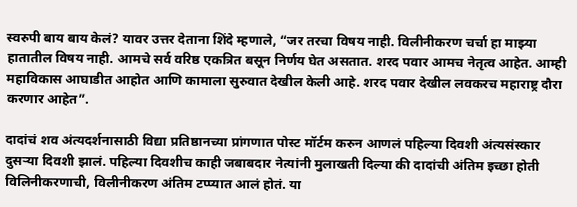स्वरुपी बाय बाय केलं? यावर उत्तर देताना शिंदे म्हणाले, “जर तरचा विषय नाही. विलीनीकरण चर्चा हा माझ्या हातातील विषय नाही. आमचे सर्व वरिष्ठ एकत्रित बसून निर्णय घेत असतात. शरद पवार आमच नेतृत्व आहेत. आम्ही महाविकास आघाडीत आहोत आणि कामाला सुरुवात देखील केली आहे. शरद पवार देखील लवकरच महाराष्ट्र दौरा करणार आहेत”.

दादांचं शव अंत्यदर्शनासाठी विद्या प्रतिष्ठानच्या प्रांगणात पोस्ट मॉर्टम करुन आणलं पहिल्या दिवशी अंत्यसंस्कार दुसऱ्या दिवशी झालं. पहिल्या दिवशीच काही जबाबदार नेत्यांनी मुलाखती दिल्या की दादांची अंतिम इच्छा होती विलिनीकरणाची, विलीनीकरण अंतिम टप्प्यात आलं होतं. या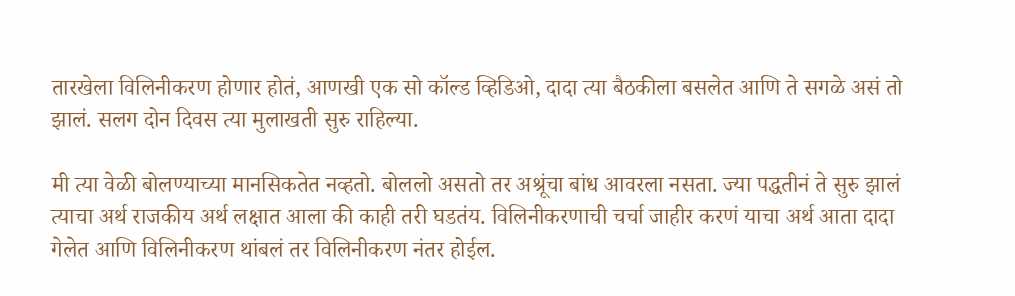तारखेला विलिनीकरण होणार होतं, आणखी एक सो कॉल्ड व्हिडिओ, दादा त्या बैठकीला बसलेत आणि ते सगळे असं तो झालं. सलग दोन दिवस त्या मुलाखती सुरु राहिल्या.

मी त्या वेळी बोलण्याच्या मानसिकतेत नव्हतो. बोललो असतो तर अश्रूंचा बांध आवरला नसता. ज्या पद्धतीनं ते सुरु झालं त्याचा अर्थ राजकीय अर्थ लक्षात आला की काही तरी घडतंय. विलिनीकरणाची चर्चा जाहीर करणं याचा अर्थ आता दादा गेलेत आणि विलिनीकरण थांबलं तर विलिनीकरण नंतर होईल.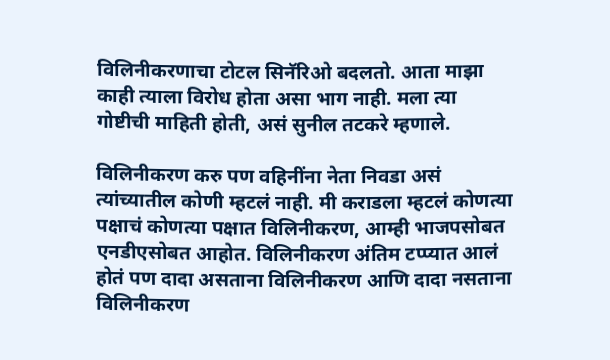विलिनीकरणाचा टोटल सिनॅरिओ बदलतो. आता माझा काही त्याला विरोध होता असा भाग नाही. मला त्या गोष्टीची माहिती होती, असं सुनील तटकरे म्हणाले.

विलिनीकरण करु पण वहिनींना नेता निवडा असं त्यांच्यातील कोणी म्हटलं नाही. मी कराडला म्हटलं कोणत्या पक्षाचं कोणत्या पक्षात विलिनीकरण, आम्ही भाजपसोबत एनडीएसोबत आहोत. विलिनीकरण अंतिम टप्प्यात आलं होतं पण दादा असताना विलिनीकरण आणि दादा नसताना विलिनीकरण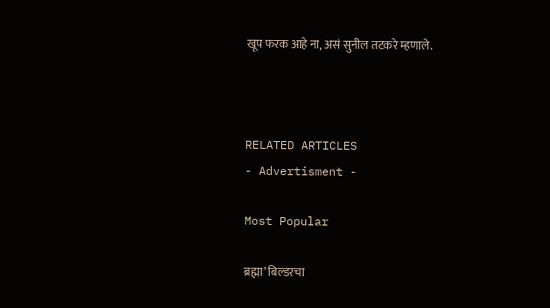खूप फरक आहे ना, असं सुनील तटकरे म्हणाले.



RELATED ARTICLES
- Advertisment -

Most Popular

ब्रह्मा’ बिल्डरचा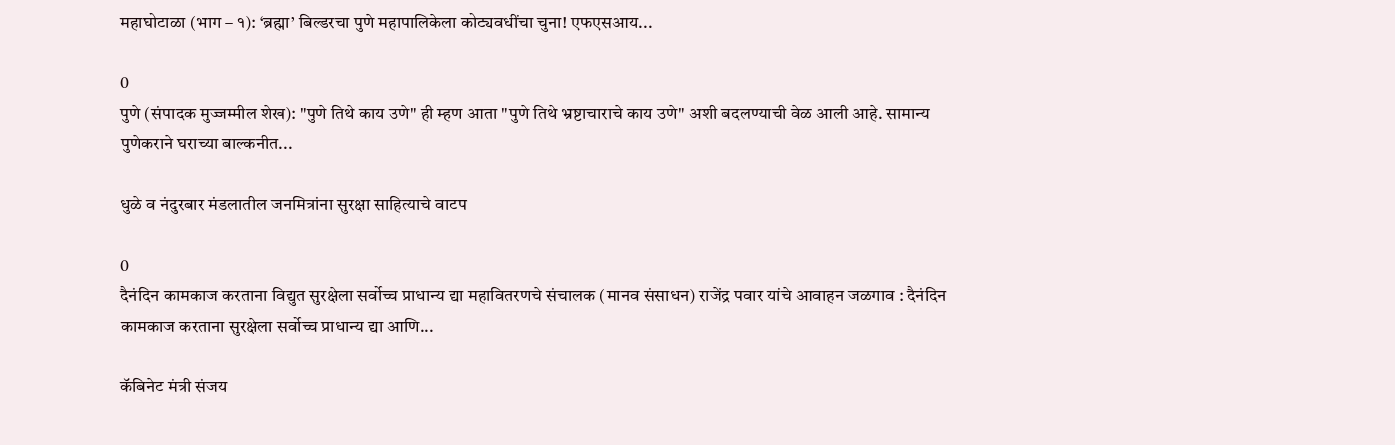महाघोटाळा (भाग – १): ‘ब्रह्मा’ बिल्डरचा पुणे महापालिकेला कोट्यवधींचा चुना! एफएसआय...

0
पुणे (संपादक मुज्जम्मील शेख): "पुणे तिथे काय उणे" ही म्हण आता "पुणे तिथे भ्रष्टाचाराचे काय उणे" अशी बदलण्याची वेळ आली आहे. सामान्य पुणेकराने घराच्या बाल्कनीत...

धुळे व नंदुरबार मंडलातील जनमित्रांना सुरक्षा साहित्याचे वाटप

0
दैनंदिन कामकाज करताना विद्युत सुरक्षेला सर्वोच्च प्राधान्य द्या महावितरणचे संचालक (मानव संसाधन) राजेंद्र पवार यांचे आवाहन जळगाव : दैनंदिन कामकाज करताना सुरक्षेला सर्वोच्च प्राधान्य द्या आणि...

कॅबिनेट मंत्री संजय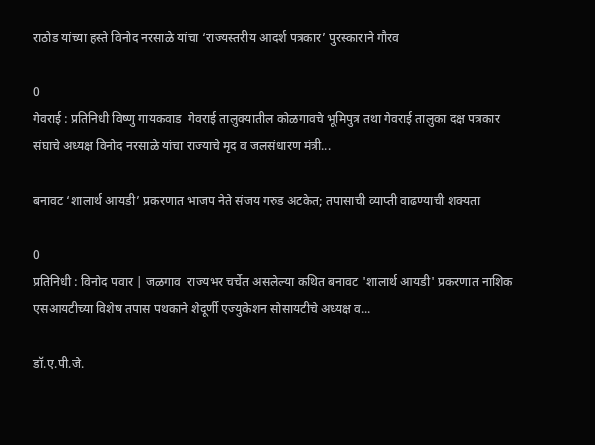राठोड यांच्या हस्ते विनोद नरसाळे यांचा ‘राज्यस्तरीय आदर्श पत्रकार’ पुरस्काराने गौरव

0
गेवराई : प्रतिनिधी विष्णु गायकवाड  गेवराई तालुक्यातील कोळगावचे भूमिपुत्र तथा गेवराई तालुका दक्ष पत्रकार संघाचे अध्यक्ष विनोद नरसाळे यांचा राज्याचे मृद व जलसंधारण मंत्री...

बनावट ‘शालार्थ आयडी’ प्रकरणात भाजप नेते संजय गरुड अटकेत; तपासाची व्याप्ती वाढण्याची शक्यता

0
प्रतिनिधी : विनोद पवार | जळगाव  राज्यभर चर्चेत असलेल्या कथित बनावट 'शालार्थ आयडी' प्रकरणात नाशिक एसआयटीच्या विशेष तपास पथकाने शेदूर्णी एज्युकेशन सोसायटीचे अध्यक्ष व...

डॉ.ए.पी.जे.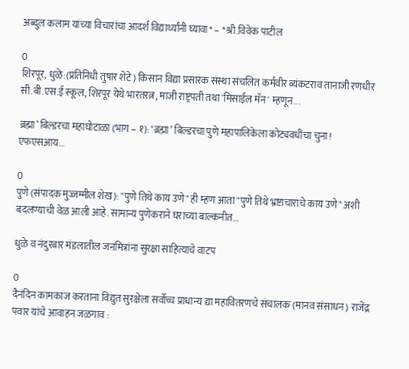अब्दुल कलाम यांच्या विचारांचा आदर्श विद्यार्थ्यांनी घ्यावा* – *श्री.विवेक पाटील

0
शिरपूर, धुळे:(प्रतिनिधी तुषार शेटे) किसान विद्या प्रसारक संस्था संचलित कर्मवीर व्यंकटराव तानाजी रणधीर सी.बी.एस.ई स्कूल, शिरपूर येथे भारतरत्न, माजी राष्ट्रपती तथा 'मिसाईल मॅन' म्हणून...

ब्रह्मा’ बिल्डरचा महाघोटाळा (भाग – १): ‘ब्रह्मा’ बिल्डरचा पुणे महापालिकेला कोट्यवधींचा चुना! एफएसआय...

0
पुणे (संपादक मुज्जम्मील शेख): "पुणे तिथे काय उणे" ही म्हण आता "पुणे तिथे भ्रष्टाचाराचे काय उणे" अशी बदलण्याची वेळ आली आहे. सामान्य पुणेकराने घराच्या बाल्कनीत...

धुळे व नंदुरबार मंडलातील जनमित्रांना सुरक्षा साहित्याचे वाटप

0
दैनंदिन कामकाज करताना विद्युत सुरक्षेला सर्वोच्च प्राधान्य द्या महावितरणचे संचालक (मानव संसाधन) राजेंद्र पवार यांचे आवाहन जळगाव :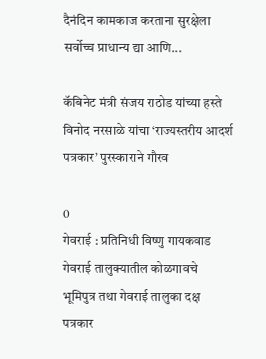दैनंदिन कामकाज करताना सुरक्षेला सर्वोच्च प्राधान्य द्या आणि...

कॅबिनेट मंत्री संजय राठोड यांच्या हस्ते विनोद नरसाळे यांचा ‘राज्यस्तरीय आदर्श पत्रकार’ पुरस्काराने गौरव

0
गेवराई : प्रतिनिधी विष्णु गायकवाड  गेवराई तालुक्यातील कोळगावचे भूमिपुत्र तथा गेवराई तालुका दक्ष पत्रकार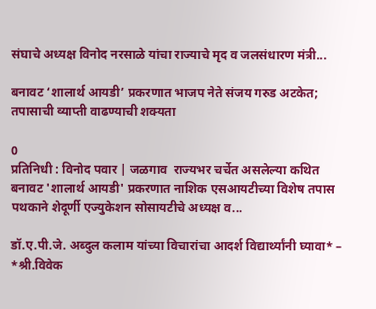संघाचे अध्यक्ष विनोद नरसाळे यांचा राज्याचे मृद व जलसंधारण मंत्री...

बनावट ‘शालार्थ आयडी’ प्रकरणात भाजप नेते संजय गरुड अटकेत; तपासाची व्याप्ती वाढण्याची शक्यता

0
प्रतिनिधी : विनोद पवार | जळगाव  राज्यभर चर्चेत असलेल्या कथित बनावट 'शालार्थ आयडी' प्रकरणात नाशिक एसआयटीच्या विशेष तपास पथकाने शेदूर्णी एज्युकेशन सोसायटीचे अध्यक्ष व...

डॉ.ए.पी.जे. अब्दुल कलाम यांच्या विचारांचा आदर्श विद्यार्थ्यांनी घ्यावा* – *श्री.विवेक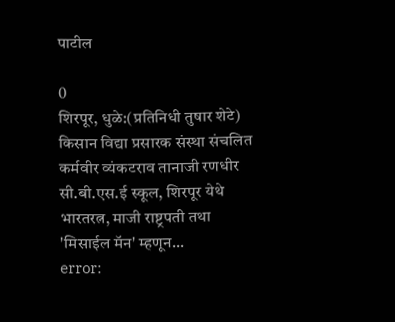पाटील

0
शिरपूर, धुळे:(प्रतिनिधी तुषार शेटे) किसान विद्या प्रसारक संस्था संचलित कर्मवीर व्यंकटराव तानाजी रणधीर सी.बी.एस.ई स्कूल, शिरपूर येथे भारतरत्न, माजी राष्ट्रपती तथा 'मिसाईल मॅन' म्हणून...
error: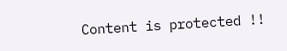Content is protected !!